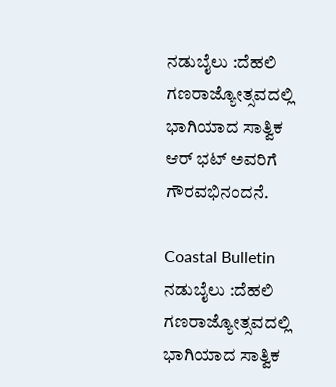ನಡುಬೈಲು :ದೆಹಲಿ ಗಣರಾಜ್ಯೋತ್ಸವದಲ್ಲಿ ಭಾಗಿಯಾದ ಸಾತ್ವಿಕ ಆರ್ ಭಟ್ ಅವರಿಗೆ ಗೌರವಭಿನಂದನೆ.

Coastal Bulletin
ನಡುಬೈಲು :ದೆಹಲಿ ಗಣರಾಜ್ಯೋತ್ಸವದಲ್ಲಿ ಭಾಗಿಯಾದ ಸಾತ್ವಿಕ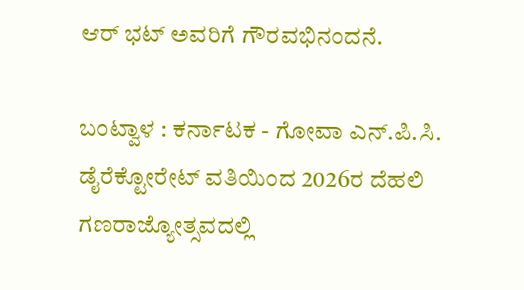ಆರ್ ಭಟ್ ಅವರಿಗೆ ಗೌರವಭಿನಂದನೆ.

ಬಂಟ್ವಾಳ : ಕರ್ನಾಟಕ - ಗೋವಾ ಎನ್.ಪಿ.ಸಿ. ಡೈರೆಕ್ಟೋರೇಟ್ ವತಿಯಿಂದ 2026ರ ದೆಹಲಿ ಗಣರಾಜ್ಯೋತ್ಸವದಲ್ಲಿ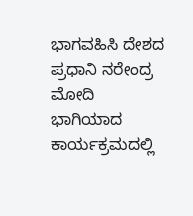ಭಾಗವಹಿಸಿ ದೇಶದ ಪ್ರಧಾನಿ ನರೇಂದ್ರ ಮೋದಿ ಭಾಗಿಯಾದ ಕಾರ್ಯಕ್ರಮದಲ್ಲಿ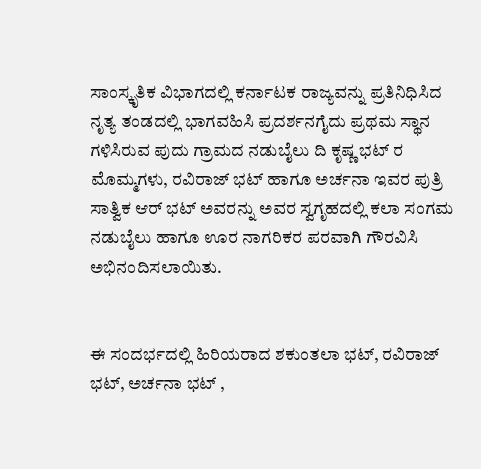ಸಾಂಸ್ಕೃತಿಕ ವಿಭಾಗದಲ್ಲಿ ಕರ್ನಾಟಕ ರಾಜ್ಯವನ್ನು ಪ್ರತಿನಿಧಿಸಿದ ನೃತ್ಯ ತಂಡದಲ್ಲಿ ಭಾಗವಹಿಸಿ ಪ್ರದರ್ಶನಗೈದು ಪ್ರಥಮ ಸ್ಥಾನ ಗಳಿಸಿರುವ ಪುದು ಗ್ರಾಮದ ನಡುಬೈಲು ದಿ ಕೃಷ್ಣ ಭಟ್ ರ ಮೊಮ್ಮಗಳು, ರವಿರಾಜ್ ಭಟ್ ಹಾಗೂ ಅರ್ಚನಾ ಇವರ ಪುತ್ರಿ ಸಾತ್ವಿಕ ಆರ್ ಭಟ್ ಅವರನ್ನು ಅವರ ಸ್ವಗೃಹದಲ್ಲಿ ಕಲಾ ಸಂಗಮ ನಡುಬೈಲು ಹಾಗೂ ಊರ ನಾಗರಿಕರ ಪರವಾಗಿ ಗೌರವಿಸಿ ಅಭಿನಂದಿಸಲಾಯಿತು.


ಈ ಸಂದರ್ಭದಲ್ಲಿ ಹಿರಿಯರಾದ ಶಕುಂತಲಾ ಭಟ್, ರವಿರಾಜ್ ಭಟ್, ಅರ್ಚನಾ ಭಟ್ ,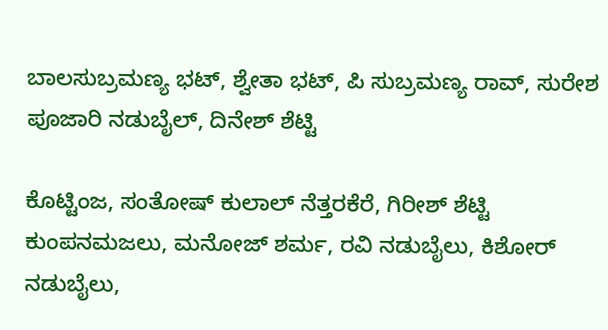ಬಾಲಸುಬ್ರಮಣ್ಯ ಭಟ್, ಶ್ವೇತಾ ಭಟ್, ಪಿ ಸುಬ್ರಮಣ್ಯ ರಾವ್, ಸುರೇಶ ಪೂಜಾರಿ ನಡುಬೈಲ್, ದಿನೇಶ್ ಶೆಟ್ಟಿ

ಕೊಟ್ಟಿಂಜ, ಸಂತೋಷ್ ಕುಲಾಲ್ ನೆತ್ತರಕೆರೆ, ಗಿರೀಶ್ ಶೆಟ್ಟಿ ಕುಂಪನಮಜಲು, ಮನೋಜ್ ಶರ್ಮ, ರವಿ ನಡುಬೈಲು, ಕಿಶೋರ್ ನಡುಬೈಲು,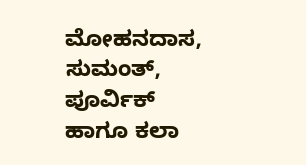ಮೋಹನದಾಸ, ಸುಮಂತ್, ಪೂರ್ವಿಕ್ ಹಾಗೂ ಕಲಾ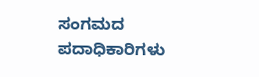ಸಂಗಮದ ಪದಾಧಿಕಾರಿಗಳು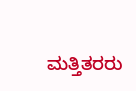ಮತ್ತಿತರರು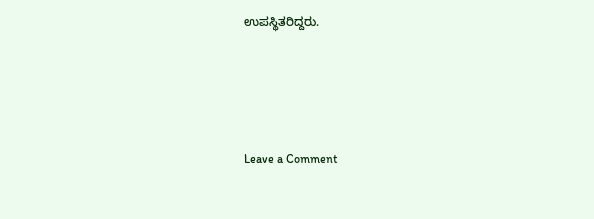ಉಪಸ್ಥಿತರಿದ್ದರು.




Leave a Comment